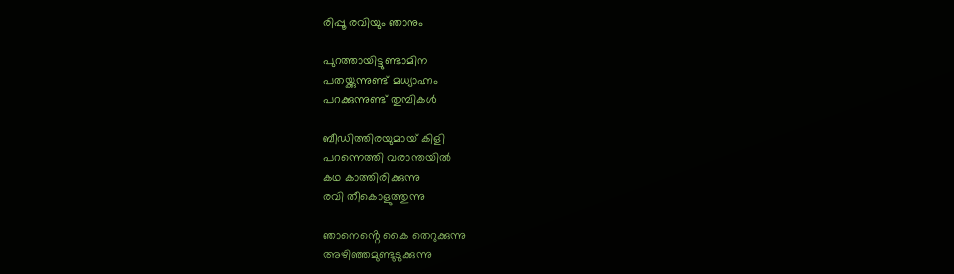രിപ്പൂ രവിയും ഞാനും

പുറത്തായിട്ടുണ്ടാമിന
പതയ്ക്കുന്നുണ്ട് മധ്യാഹ്നം
പറക്കുന്നുണ്ട് തുമ്പികൾ

ബീഡിത്തിരയുമായ് കിളി
പറന്നെത്തി വരാന്തയിൽ
കഥ കാത്തിരിക്കുന്നു
രവി തീകൊളുത്തുന്നു

ഞാനെൻ്റെ കൈ തെറുക്കുന്നു
അഴിഞ്ഞമുണ്ടുടുക്കുന്നു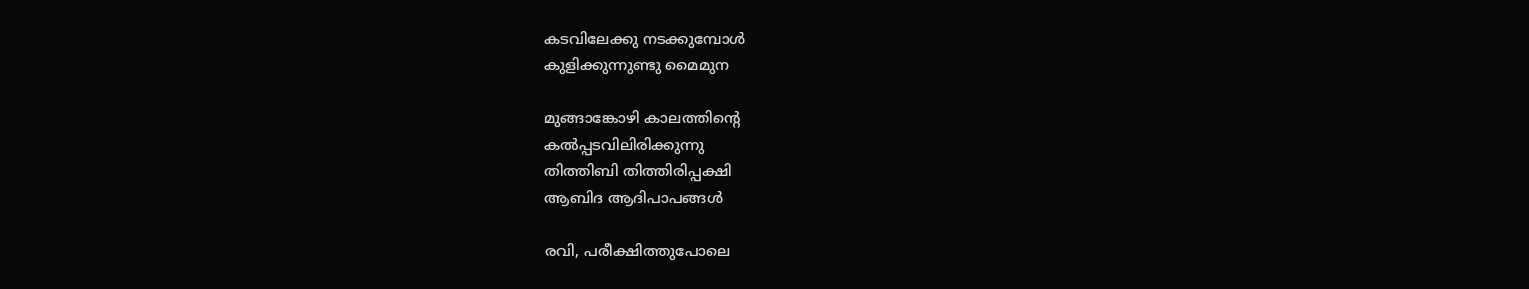കടവിലേക്കു നടക്കുമ്പോൾ
കുളിക്കുന്നുണ്ടു മൈമുന

മുങ്ങാങ്കോഴി കാലത്തിൻ്റെ
കൽപ്പടവിലിരിക്കുന്നു
തിത്തിബി തിത്തിരിപ്പക്ഷി
ആബിദ ആദിപാപങ്ങൾ

രവി, പരീക്ഷിത്തുപോലെ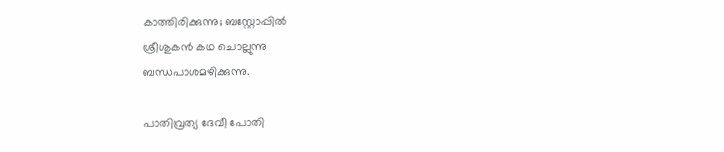കാത്തിരിക്കുന്നു; ബസ്റ്റോപ്പിൽ
ശ്രീശുകൻ കഥ ചൊല്ലുന്നു
ബന്ധപാശമഴിക്കുന്നു.

പാതിവ്രത്യ ദേവീ പോതി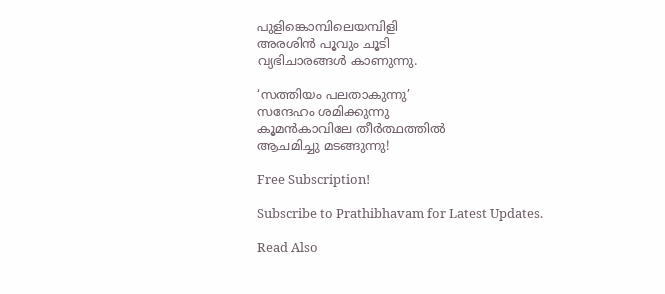പുളിങ്കൊമ്പിലെയമ്പിളി
അരശിൻ പൂവും ചൂടി
വ്യഭിചാരങ്ങൾ കാണുന്നു.

‘സത്തിയം പലതാകുന്നു’
സന്ദേഹം ശമിക്കുന്നു
കൂമൻകാവിലേ തീർത്ഥത്തിൽ
ആചമിച്ചു മടങ്ങുന്നു!

Free Subscription!

Subscribe to Prathibhavam for Latest Updates.

Read Also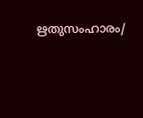ഋതുസംഹാരം/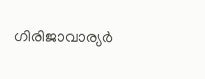ഗിരിജാവാര്യർ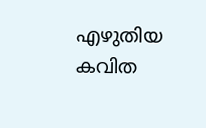എഴുതിയ കവിത